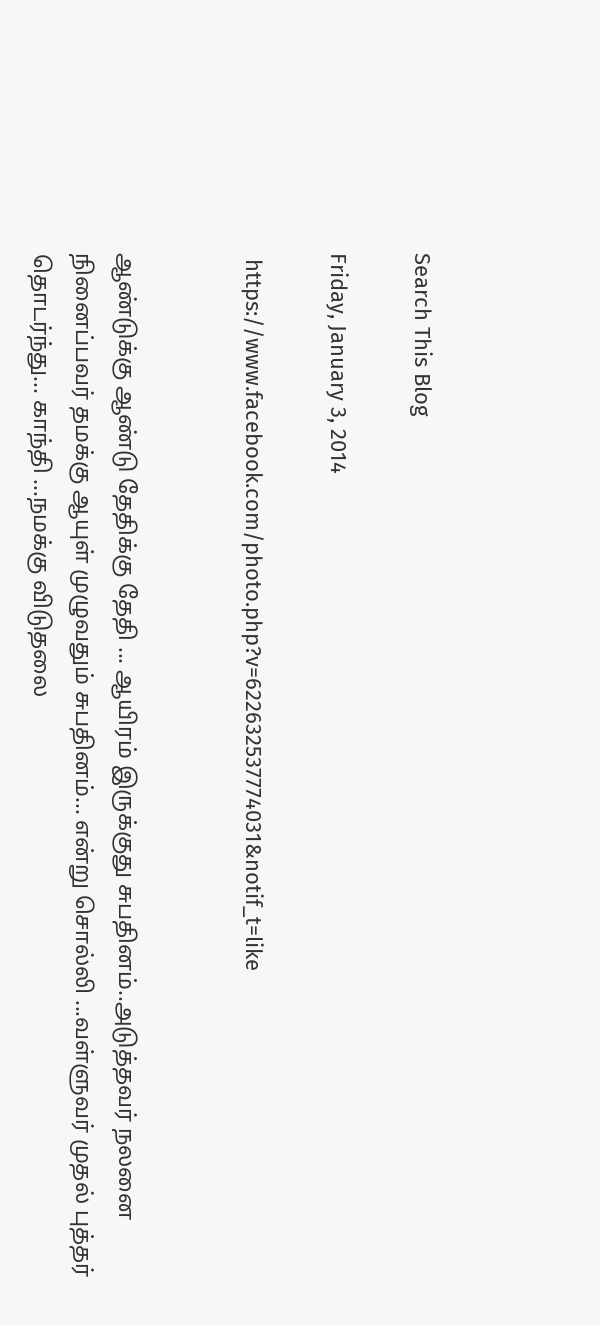Search This Blog

Friday, January 3, 2014

 https://www.facebook.com/photo.php?v=622632537774031&notif_t=like


ஆண்டுக்கு ஆண்டு தேதிக்கு தேதி ... ஆயிரம் இருக்குது சுபதினம்..அடுத்தவர் நலனை நினைப்பவர் தமக்கு ஆயுள் முழுவதும் சுபதினம்... என்று சொல்லி ...வள்ளுவர் முதல் புத்தர் தொடர்ந்து... காந்தி ...நமக்கு விடுதலை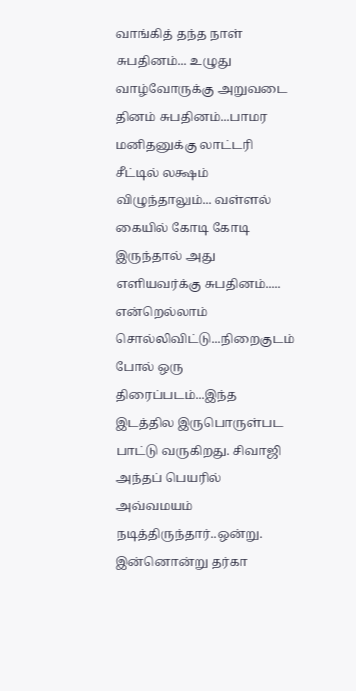வாங்கித் தந்த நாள் சுபதினம்... உழுது வாழ்வோருக்கு அறுவடை தினம் சுபதினம்...பாமர மனிதனுக்கு லாட்டரி சீட்டில் லக்ஷம் விழுந்தாலும்... வள்ளல் கையில் கோடி கோடி இருந்தால் அது எளியவர்க்கு சுபதினம்..... என்றெல்லாம் சொல்லிவிட்டு...நிறைகுடம் போல் ஒரு திரைப்படம்...இந்த இடத்தில இருபொருள்பட பாட்டு வருகிறது. சிவாஜி அந்தப் பெயரில் அவ்வமயம் நடித்திருந்தார்..ஒன்று. இன்னொன்று தர்கா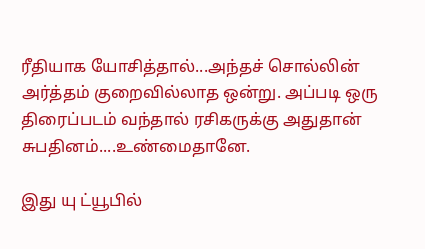ரீதியாக யோசித்தால்...அந்தச் சொல்லின் அர்த்தம் குறைவில்லாத ஒன்று. அப்படி ஒரு திரைப்படம் வந்தால் ரசிகருக்கு அதுதான் சுபதினம்....உண்மைதானே.

இது யு ட்யூபில்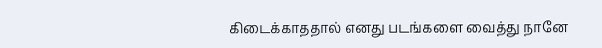கிடைக்காததால் எனது படங்களை வைத்து நானே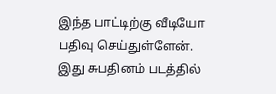இந்த பாட்டிற்கு வீடியோ பதிவு செய்துள்ளேன். இது சுபதினம் படத்தில்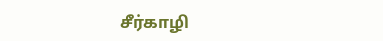சீர்காழி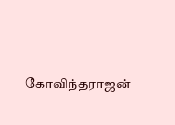கோவிந்தராஜன்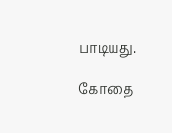பாடியது.

கோதை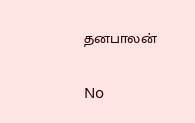தனபாலன்

No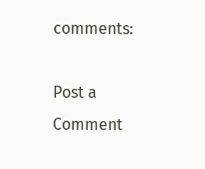comments:

Post a Comment